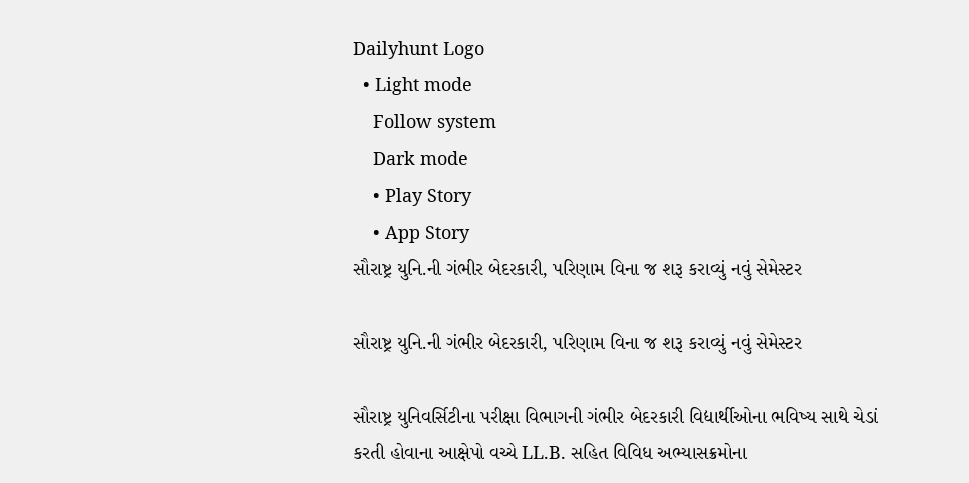Dailyhunt Logo
  • Light mode
    Follow system
    Dark mode
    • Play Story
    • App Story
સૌરાષ્ટ્ર યુનિ.ની ગંભીર બેદરકારી, પરિણામ વિના જ શરૂ કરાવ્યું નવું સેમેસ્ટર

સૌરાષ્ટ્ર યુનિ.ની ગંભીર બેદરકારી, પરિણામ વિના જ શરૂ કરાવ્યું નવું સેમેસ્ટર

સૌરાષ્ટ્ર યુનિવર્સિટીના પરીક્ષા વિભાગની ગંભીર બેદરકારી વિદ્યાર્થીઓના ભવિષ્ય સાથે ચેડાં કરતી હોવાના આક્ષેપો વચ્ચે LL.B. સહિત વિવિધ અભ્યાસક્રમોના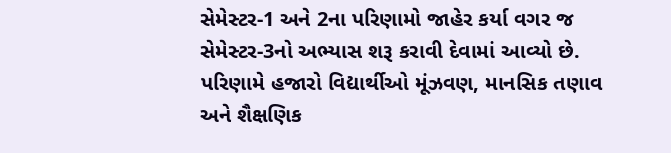સેમેસ્ટર-1 અને 2ના પરિણામો જાહેર કર્યા વગર જ સેમેસ્ટર-3નો અભ્યાસ શરૂ કરાવી દેવામાં આવ્યો છે. પરિણામે હજારો વિદ્યાર્થીઓ મૂંઝવણ, માનસિક તણાવ અને શૈક્ષણિક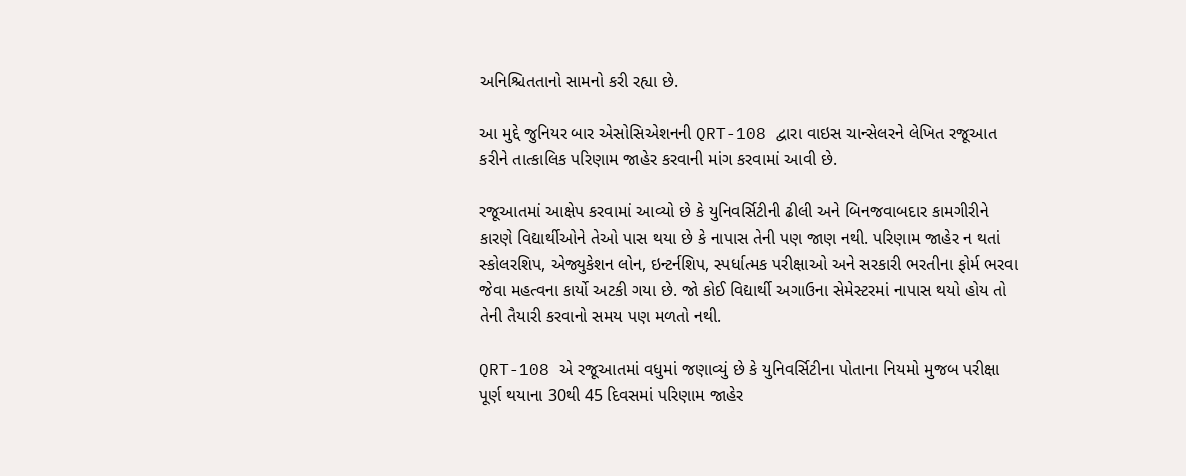અનિશ્ચિતતાનો સામનો કરી રહ્યા છે.

આ મુદ્દે જુનિયર બાર એસોસિએશનની QRT-108 દ્વારા વાઇસ ચાન્સેલરને લેખિત રજૂઆત કરીને તાત્કાલિક પરિણામ જાહેર કરવાની માંગ કરવામાં આવી છે.

રજૂઆતમાં આક્ષેપ કરવામાં આવ્યો છે કે યુનિવર્સિટીની ઢીલી અને બિનજવાબદાર કામગીરીને કારણે વિદ્યાર્થીઓને તેઓ પાસ થયા છે કે નાપાસ તેની પણ જાણ નથી. પરિણામ જાહેર ન થતાં સ્કોલરશિપ, એજ્યુકેશન લોન, ઇન્ટર્નશિપ, સ્પર્ધાત્મક પરીક્ષાઓ અને સરકારી ભરતીના ફોર્મ ભરવા જેવા મહત્વના કાર્યો અટકી ગયા છે. જો કોઈ વિદ્યાર્થી અગાઉના સેમેસ્ટરમાં નાપાસ થયો હોય તો તેની તૈયારી કરવાનો સમય પણ મળતો નથી.

QRT-108 એ રજૂઆતમાં વધુમાં જણાવ્યું છે કે યુનિવર્સિટીના પોતાના નિયમો મુજબ પરીક્ષા પૂર્ણ થયાના 30થી 45 દિવસમાં પરિણામ જાહેર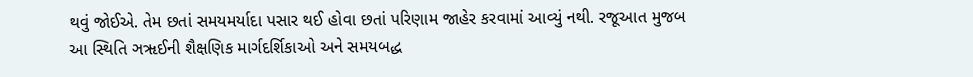થવું જોઈએ. તેમ છતાં સમયમર્યાદા પસાર થઈ હોવા છતાં પરિણામ જાહેર કરવામાં આવ્યું નથી. રજૂઆત મુજબ આ સ્થિતિ ઞૠઈની શૈક્ષણિક માર્ગદર્શિકાઓ અને સમયબદ્ધ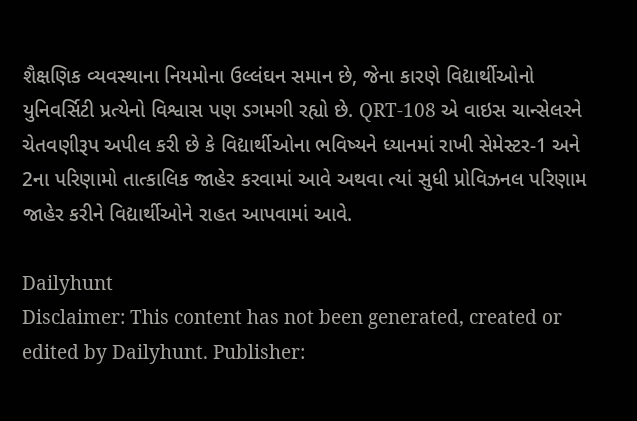શૈક્ષણિક વ્યવસ્થાના નિયમોના ઉલ્લંઘન સમાન છે, જેના કારણે વિદ્યાર્થીઓનો યુનિવર્સિટી પ્રત્યેનો વિશ્વાસ પણ ડગમગી રહ્યો છે. QRT-108 એ વાઇસ ચાન્સેલરને ચેતવણીરૂપ અપીલ કરી છે કે વિદ્યાર્થીઓના ભવિષ્યને ધ્યાનમાં રાખી સેમેસ્ટર-1 અને 2ના પરિણામો તાત્કાલિક જાહેર કરવામાં આવે અથવા ત્યાં સુધી પ્રોવિઝનલ પરિણામ જાહેર કરીને વિદ્યાર્થીઓને રાહત આપવામાં આવે.

Dailyhunt
Disclaimer: This content has not been generated, created or edited by Dailyhunt. Publisher: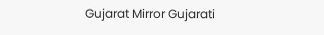Gujarat Mirror Gujarati